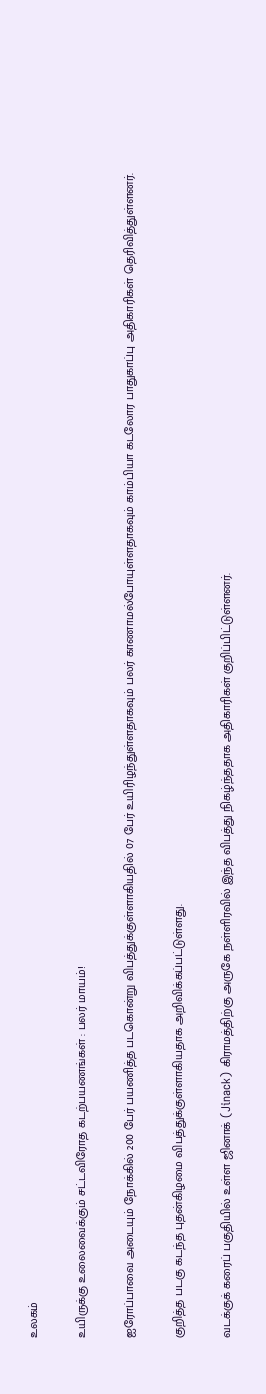உலகம்

உயிருக்கு உலைவைக்கும் சட்டவிரோத கடற்பயணங்கள் : பலர் மாயம்!

ஐரோப்பாவை அடையும் நோக்கில் 200 பேர் பயணித்த படகொன்று விபத்துக்குள்ளாகியதில் 07 பேர் உயிரிழந்துள்ளதாகவும் பலர் காணாமல்போயுள்ளதாகவும் காம்பியா கடலோர பாதுகாப்பு அதிகாரிகள் தெரிவித்துள்ளனர்.

குறித்த படகு கடந்த புதன்கிழமை விபத்துக்குள்ளாகியதாக அறிவிக்கப்பட்டுள்ளது.

வடக்குக் கரைப் பகுதியில் உள்ள ஜினாக் (Jinack) கிராமத்திற்கு அருகே நள்ளிரவில் இந்த விபத்து நிகழ்ந்ததாக அதிகாரிகள் குறிப்பிட்டுள்ளனர்.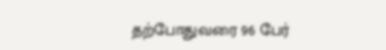தற்போதுவரை 96 பேர்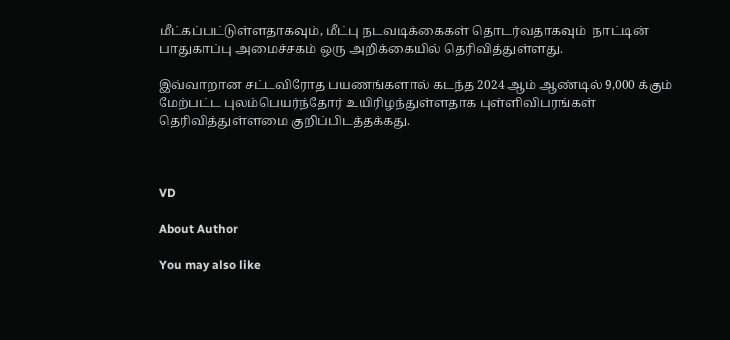மீட்கப்பட்டுள்ளதாகவும், மீட்பு நடவடிக்கைகள் தொடர்வதாகவும்  நாட்டின் பாதுகாப்பு அமைச்சகம் ஒரு அறிக்கையில் தெரிவித்துள்ளது.

இவ்வாறான சட்டவிரோத பயணங்களால் கடந்த 2024 ஆம் ஆண்டில் 9,000 க்கும் மேற்பட்ட புலம்பெயர்ந்தோர் உயிரிழந்துள்ளதாக புள்ளிவிபரங்கள் தெரிவித்துள்ளமை குறிப்பிடத்தக்கது.



VD

About Author

You may also like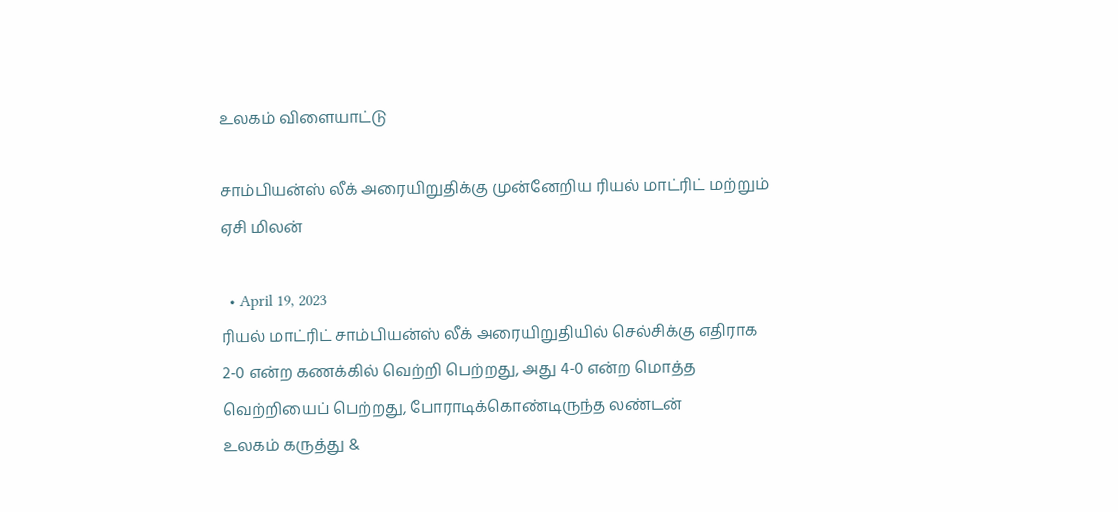உலகம் விளையாட்டு

சாம்பியன்ஸ் லீக் அரையிறுதிக்கு முன்னேறிய ரியல் மாட்ரிட் மற்றும் ஏசி மிலன்

  • April 19, 2023
ரியல் மாட்ரிட் சாம்பியன்ஸ் லீக் அரையிறுதியில் செல்சிக்கு எதிராக 2-0 என்ற கணக்கில் வெற்றி பெற்றது, அது 4-0 என்ற மொத்த வெற்றியைப் பெற்றது, போராடிக்கொண்டிருந்த லண்டன்
உலகம் கருத்து &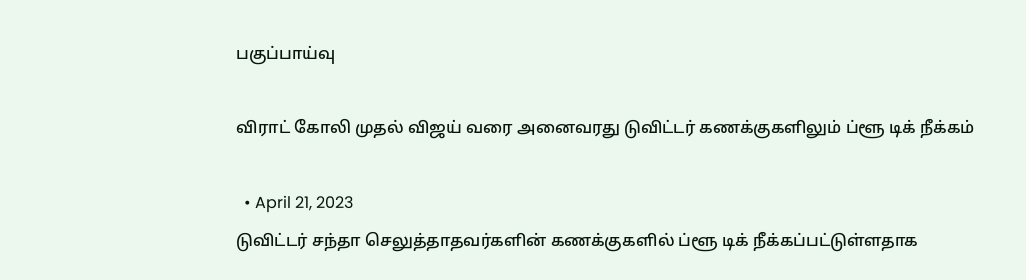பகுப்பாய்வு

விராட் கோலி முதல் விஜய் வரை அனைவரது டுவிட்டர் கணக்குகளிலும் ப்ளூ டிக் நீக்கம்

  • April 21, 2023
டுவிட்டர் சந்தா செலுத்தாதவர்களின் கணக்குகளில் ப்ளூ டிக் நீக்கப்பட்டுள்ளதாக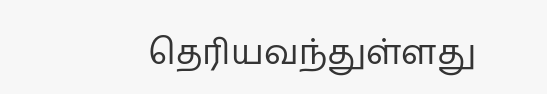தெரியவந்துள்ளது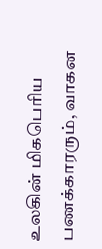உலகின் மிகபெரிய பணக்காரரும், வாகன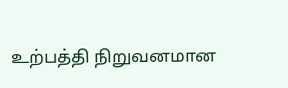உற்பத்தி நிறுவனமான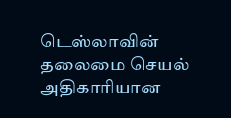டெஸ்லாவின் தலைமை செயல் அதிகாரியான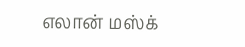எலான் மஸ்க்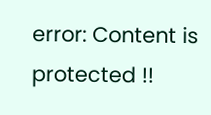error: Content is protected !!